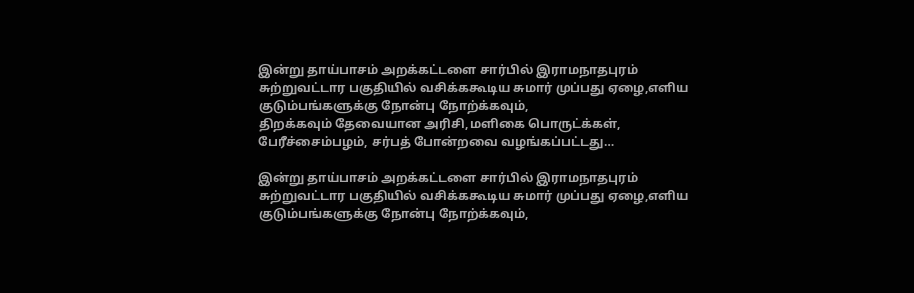இன்று தாய்பாசம் அறக்கட்டளை சார்பில் இராமநாதபுரம் சுற்றுவட்டார பகுதியில் வசிக்ககூடிய சுமார் முப்பது ஏழை,எளிய குடும்பங்களுக்கு நோன்பு நோற்க்கவும்,
திறக்கவும் தேவையான அரிசி,மளிகை பொருட்க்கள், பேரீச்சைம்பழம், சர்பத் போன்றவை வழங்கப்பட்டது…

இன்று தாய்பாசம் அறக்கட்டளை சார்பில் இராமநாதபுரம் சுற்றுவட்டார பகுதியில் வசிக்ககூடிய சுமார் முப்பது ஏழை,எளிய குடும்பங்களுக்கு நோன்பு நோற்க்கவும்,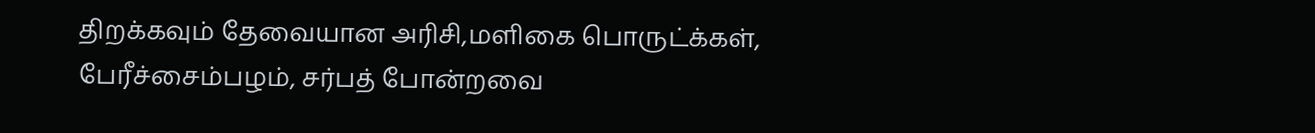திறக்கவும் தேவையான அரிசி,மளிகை பொருட்க்கள், பேரீச்சைம்பழம், சர்பத் போன்றவை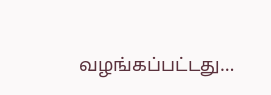வழங்கப்பட்டது…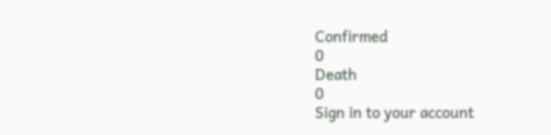Confirmed
0
Death
0
Sign in to your account